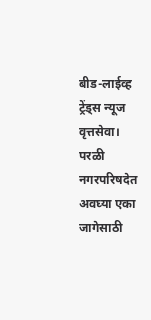बीड-लाईव्ह ट्रेंड्स न्यूज वृत्तसेवा। परळी नगरपरिषदेत अवघ्या एका जागेसाठी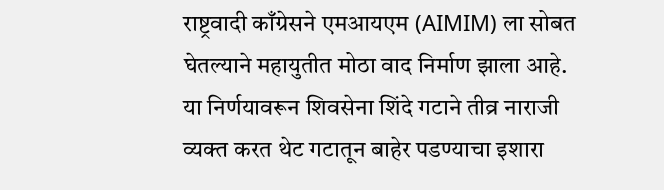राष्ट्रवादी काँग्रेसने एमआयएम (AIMIM) ला सोबत घेतल्याने महायुतीत मोठा वाद निर्माण झाला आहे. या निर्णयावरून शिवसेना शिंदे गटाने तीव्र नाराजी व्यक्त करत थेट गटातून बाहेर पडण्याचा इशारा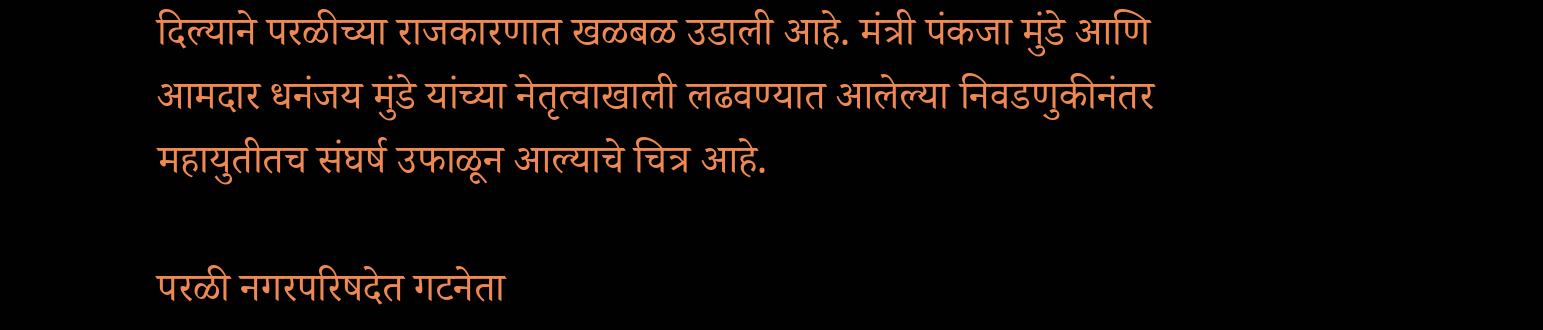दिल्याने परळीच्या राजकारणात खळबळ उडाली आहे. मंत्री पंकजा मुंडे आणि आमदार धनंजय मुंडे यांच्या नेतृत्वाखाली लढवण्यात आलेल्या निवडणुकीनंतर महायुतीतच संघर्ष उफाळून आल्याचे चित्र आहे.

परळी नगरपरिषदेत गटनेता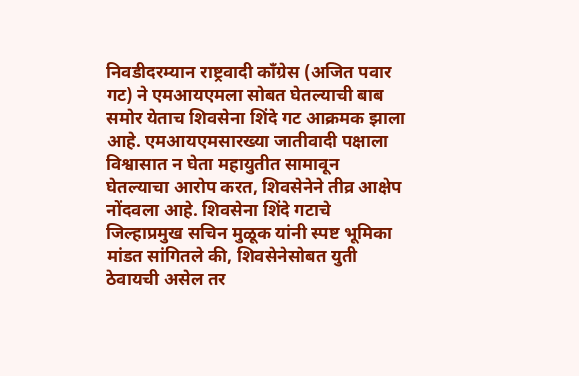निवडीदरम्यान राष्ट्रवादी काँग्रेस (अजित पवार गट) ने एमआयएमला सोबत घेतल्याची बाब समोर येताच शिवसेना शिंदे गट आक्रमक झाला आहे. एमआयएमसारख्या जातीवादी पक्षाला विश्वासात न घेता महायुतीत सामावून घेतल्याचा आरोप करत, शिवसेनेने तीव्र आक्षेप नोंदवला आहे. शिवसेना शिंदे गटाचे जिल्हाप्रमुख सचिन मुळूक यांनी स्पष्ट भूमिका मांडत सांगितले की, शिवसेनेसोबत युती ठेवायची असेल तर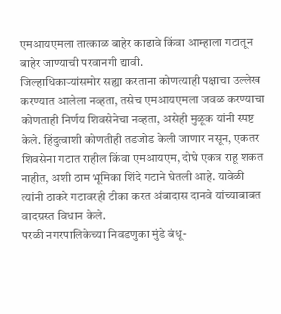एमआयएमला तात्काळ बाहेर काढावे किंवा आम्हाला गटातून बाहेर जाण्याची परवानगी द्यावी.
जिल्हाधिकाऱ्यांसमोर सह्या करताना कोणत्याही पक्षाचा उल्लेख करण्यात आलेला नव्हता, तसेच एमआयएमला जवळ करण्याचा कोणताही निर्णय शिवसेनेचा नव्हता, असेही मुळूक यांनी स्पष्ट केले. हिंदुत्वाशी कोणतीही तडजोड केली जाणार नसून, एकतर शिवसेना गटात राहील किंवा एमआयएम, दोघे एकत्र राहू शकत नाहीत, अशी ठाम भूमिका शिंदे गटाने घेतली आहे. यावेळी त्यांनी ठाकरे गटावरही टीका करत अंबादास दानवे यांच्याबाबत वादग्रस्त विधान केले.
परळी नगरपालिकेच्या निवडणुका मुंडे बंधू-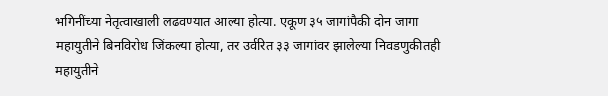भगिनींच्या नेतृत्वाखाली लढवण्यात आल्या होत्या. एकूण ३५ जागांपैकी दोन जागा महायुतीने बिनविरोध जिंकल्या होत्या, तर उर्वरित ३३ जागांवर झालेल्या निवडणुकीतही महायुतीने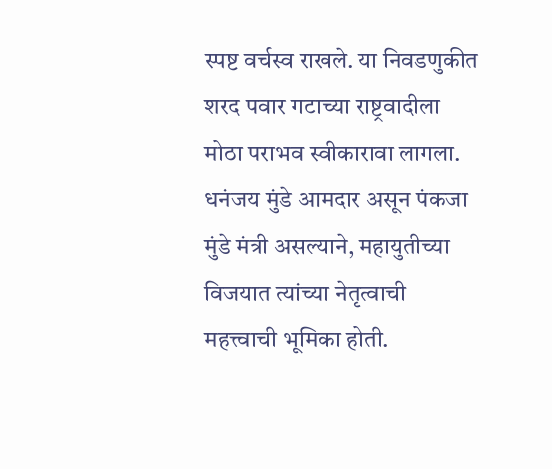स्पष्ट वर्चस्व राखले. या निवडणुकीत शरद पवार गटाच्या राष्ट्रवादीला मोठा पराभव स्वीकारावा लागला. धनंजय मुंडे आमदार असून पंकजा मुंडे मंत्री असल्याने, महायुतीच्या विजयात त्यांच्या नेतृत्वाची महत्त्वाची भूमिका होती.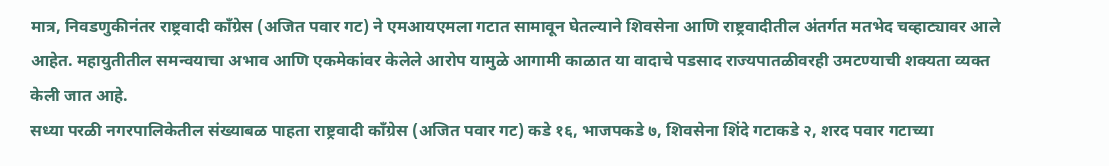मात्र, निवडणुकीनंतर राष्ट्रवादी काँग्रेस (अजित पवार गट) ने एमआयएमला गटात सामावून घेतल्याने शिवसेना आणि राष्ट्रवादीतील अंतर्गत मतभेद चव्हाट्यावर आले आहेत. महायुतीतील समन्वयाचा अभाव आणि एकमेकांवर केलेले आरोप यामुळे आगामी काळात या वादाचे पडसाद राज्यपातळीवरही उमटण्याची शक्यता व्यक्त केली जात आहे.
सध्या परळी नगरपालिकेतील संख्याबळ पाहता राष्ट्रवादी काँग्रेस (अजित पवार गट) कडे १६, भाजपकडे ७, शिवसेना शिंदे गटाकडे २, शरद पवार गटाच्या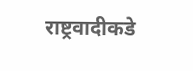राष्ट्रवादीकडे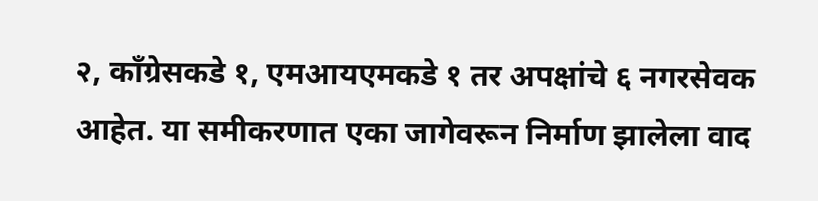२, काँग्रेसकडे १, एमआयएमकडे १ तर अपक्षांचे ६ नगरसेवक आहेत. या समीकरणात एका जागेवरून निर्माण झालेला वाद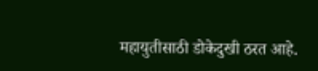महायुतीसाठी डोकेदुखी ठरत आहे.